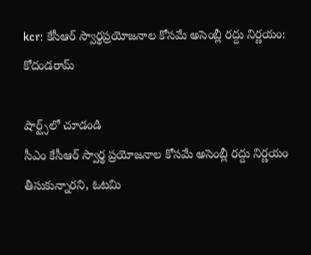kcr: కేసీఆర్ స్వార్థప్రయోజనాల కోసమే అసెంబ్లీ రద్దు నిర్ణయం: కోదండరామ్

షార్ట్స్‌లో చూడండి
సీఎం కేసీఆర్ స్వార్థ ప్రయోజనాల కోసమే అసెంబ్లీ రద్దు నిర్ణయం తీసుకున్నారని, ఓటమి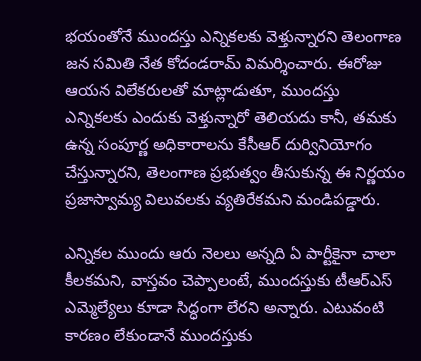భయంతోనే ముందస్తు ఎన్నికలకు వెళ్తున్నారని తెలంగాణ జన సమితి నేత కోదండరామ్ విమర్శించారు. ఈరోజు ఆయన విలేకరులతో మాట్లాడుతూ, ముందస్తు ఎన్నికలకు ఎందుకు వెళ్తున్నారో తెలియదు కానీ, తమకు ఉన్న సంపూర్ణ అధికారాలను కేసీఆర్ దుర్వినియోగం చేస్తున్నారని, తెలంగాణ ప్రభుత్వం తీసుకున్న ఈ నిర్ణయం ప్రజాస్వామ్య విలువలకు వ్యతిరేకమని మండిపడ్డారు.

ఎన్నికల ముందు ఆరు నెలలు అన్నది ఏ పార్టీకైనా చాలా కీలకమని, వాస్తవం చెప్పాలంటే, ముందస్తుకు టీఆర్ఎస్ ఎమ్మెల్యేలు కూడా సిద్ధంగా లేరని అన్నారు. ఎటువంటి కారణం లేకుండానే ముందస్తుకు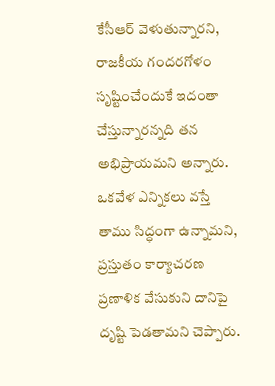కేసీఆర్ వెళుతున్నారని, రాజకీయ గందరగోళం సృష్టించేందుకే ఇదంతా చేస్తున్నారన్నది తన అభిప్రాయమని అన్నారు. ఒకవేళ ఎన్నికలు వస్తే తాము సిద్ధంగా ఉన్నామని, ప్రస్తుతం కార్యాచరణ ప్రణాళిక వేసుకుని దానిపై దృష్టి పెడతామని చెప్పారు.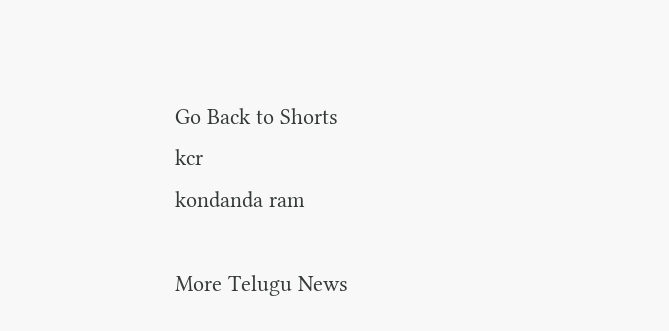Go Back to Shorts
kcr
kondanda ram

More Telugu News